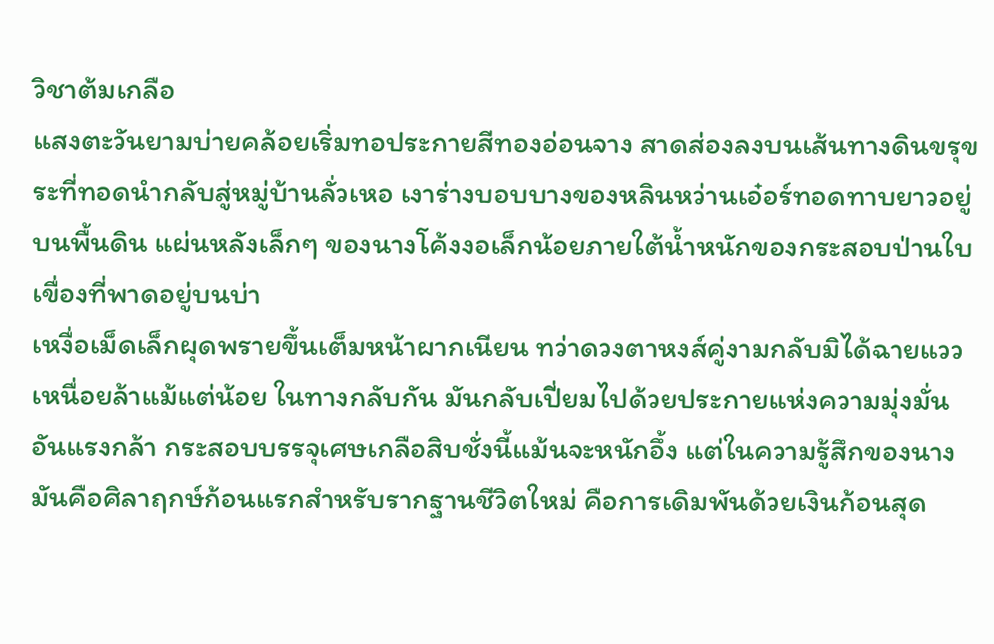วิชาต้มเกลือ
แสงตะวันยามบ่ายคล้อยเริ่มทอประกายสีทองอ่อนจาง สาดส่องลงบนเส้นทางดินขรุขระที่ทอดนำกลับสู่หมู่บ้านลั่วเหอ เงาร่างบอบบางของหลินหว่านเอ๋อร์ทอดทาบยาวอยู่บนพื้นดิน แผ่นหลังเล็กๆ ของนางโค้งงอเล็กน้อยภายใต้น้ำหนักของกระสอบป่านใบเขื่องที่พาดอยู่บนบ่า
เหงื่อเม็ดเล็กผุดพรายขึ้นเต็มหน้าผากเนียน ทว่าดวงตาหงส์คู่งามกลับมิได้ฉายแววเหนื่อยล้าแม้แต่น้อย ในทางกลับกัน มันกลับเปี่ยมไปด้วยประกายแห่งความมุ่งมั่นอันแรงกล้า กระสอบบรรจุเศษเกลือสิบชั่งนี้แม้นจะหนักอึ้ง แต่ในความรู้สึกของนาง มันคือศิลาฤกษ์ก้อนแรกสำหรับรากฐานชีวิตใหม่ คือการเดิมพันด้วยเงินก้อนสุด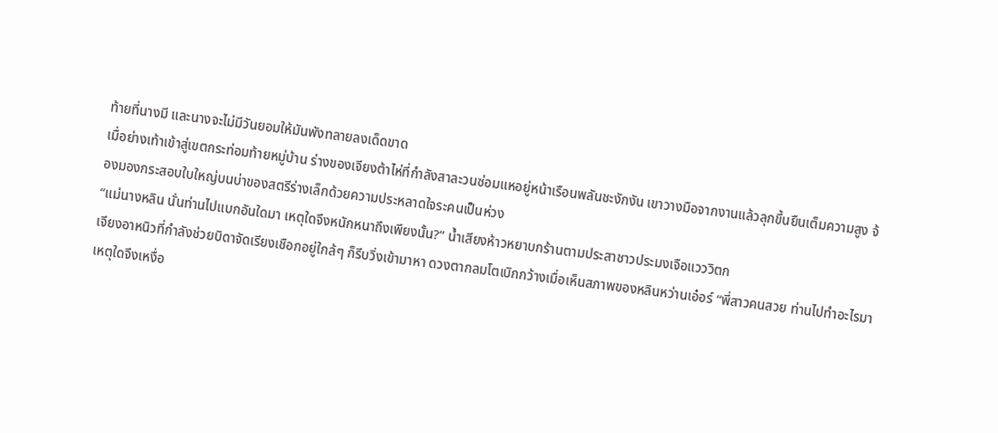ท้ายที่นางมี และนางจะไม่มีวันยอมให้มันพังทลายลงเด็ดขาด
เมื่อย่างเท้าเข้าสู่เขตกระท่อมท้ายหมู่บ้าน ร่างของเจียงต้าไห่ที่กำลังสาละวนซ่อมแหอยู่หน้าเรือนพลันชะงักงัน เขาวางมือจากงานแล้วลุกขึ้นยืนเต็มความสูง จ้องมองกระสอบใบใหญ่บนบ่าของสตรีร่างเล็กด้วยความประหลาดใจระคนเป็นห่วง
“แม่นางหลิน นั่นท่านไปแบกอันใดมา เหตุใดจึงหนักหนาถึงเพียงนั้น?” น้ำเสียงห้าวหยาบกร้านตามประสาชาวประมงเจือแวววิตก
เจียงอาหนิวที่กำลังช่วยบิดาจัดเรียงเชือกอยู่ใกล้ๆ ก็รีบวิ่งเข้ามาหา ดวงตากลมโตเบิกกว้างเมื่อเห็นสภาพของหลินหว่านเอ๋อร์ “พี่สาวคนสวย ท่านไปทำอะไรมา เหตุใดจึงเหงื่อ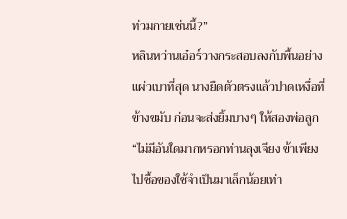ท่วมกายเช่นนี้?”
หลินหว่านเอ๋อร์วางกระสอบลงกับพื้นอย่างแผ่วเบาที่สุด นางยืดตัวตรงแล้วปาดเหงื่อที่ข้างขมับ ก่อนจะส่งยิ้มบางๆ ให้สองพ่อลูก “ไม่มีอันใดมากหรอกท่านลุงเจียง ข้าเพียงไปซื้อของใช้จำเป็นมาเล็กน้อยเท่า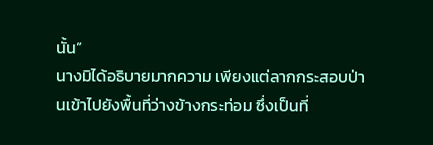นั้น”
นางมิได้อธิบายมากความ เพียงแต่ลากกระสอบป่านเข้าไปยังพื้นที่ว่างข้างกระท่อม ซึ่งเป็นที่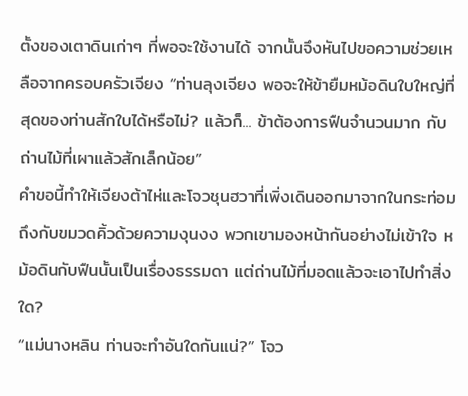ตั้งของเตาดินเก่าๆ ที่พอจะใช้งานได้ จากนั้นจึงหันไปขอความช่วยเหลือจากครอบครัวเจียง “ท่านลุงเจียง พอจะให้ข้ายืมหม้อดินใบใหญ่ที่สุดของท่านสักใบได้หรือไม่? แล้วก็... ข้าต้องการฟืนจำนวนมาก กับถ่านไม้ที่เผาแล้วสักเล็กน้อย”
คำขอนี้ทำให้เจียงต้าไห่และโจวชุนฮวาที่เพิ่งเดินออกมาจากในกระท่อมถึงกับขมวดคิ้วด้วยความงุนงง พวกเขามองหน้ากันอย่างไม่เข้าใจ หม้อดินกับฟืนนั้นเป็นเรื่องธรรมดา แต่ถ่านไม้ที่มอดแล้วจะเอาไปทำสิ่งใด?
“แม่นางหลิน ท่านจะทำอันใดกันแน่?” โจว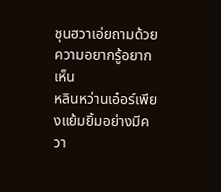ชุนฮวาเอ่ยถามด้วยความอยากรู้อยากเห็น
หลินหว่านเอ๋อร์เพียงแย้มยิ้มอย่างมีควา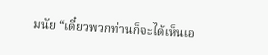มนัย “เดี๋ยวพวกท่านก็จะได้เห็นเอ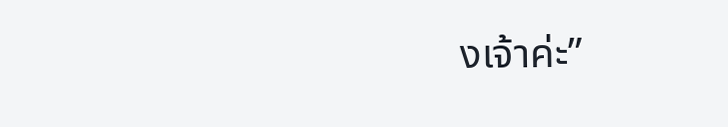งเจ้าค่ะ”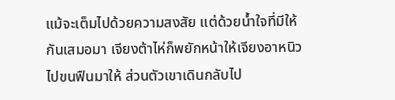แม้จะเต็มไปด้วยความสงสัย แต่ด้วยน้ำใจที่มีให้กันเสมอมา เจียงต้าไห่ก็พยักหน้าให้เจียงอาหนิวไปขนฟืนมาให้ ส่วนตัวเขาเดินกลับไป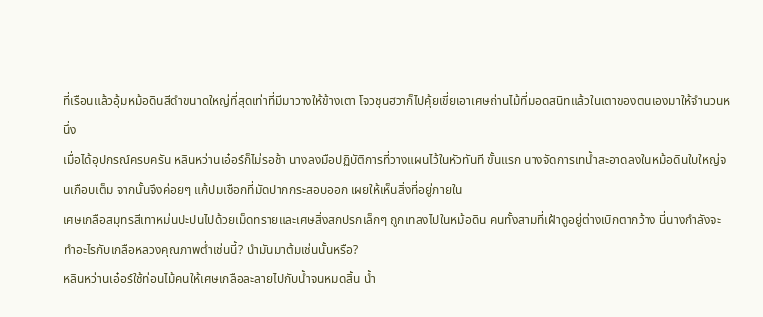ที่เรือนแล้วอุ้มหม้อดินสีดำขนาดใหญ่ที่สุดเท่าที่มีมาวางให้ข้างเตา โจวชุนฮวาก็ไปคุ้ยเขี่ยเอาเศษถ่านไม้ที่มอดสนิทแล้วในเตาของตนเองมาให้จำนวนหนึ่ง
เมื่อได้อุปกรณ์ครบครัน หลินหว่านเอ๋อร์ก็ไม่รอช้า นางลงมือปฏิบัติการที่วางแผนไว้ในหัวทันที ขั้นแรก นางจัดการเทน้ำสะอาดลงในหม้อดินใบใหญ่จนเกือบเต็ม จากนั้นจึงค่อยๆ แก้ปมเชือกที่มัดปากกระสอบออก เผยให้เห็นสิ่งที่อยู่ภายใน
เศษเกลือสมุทรสีเทาหม่นปะปนไปด้วยเม็ดทรายและเศษสิ่งสกปรกเล็กๆ ถูกเทลงไปในหม้อดิน คนทั้งสามที่เฝ้าดูอยู่ต่างเบิกตากว้าง นี่นางกำลังจะทำอะไรกับเกลือหลวงคุณภาพต่ำเช่นนี้? นำมันมาต้มเช่นนั้นหรือ?
หลินหว่านเอ๋อร์ใช้ท่อนไม้คนให้เศษเกลือละลายไปกับน้ำจนหมดสิ้น น้ำ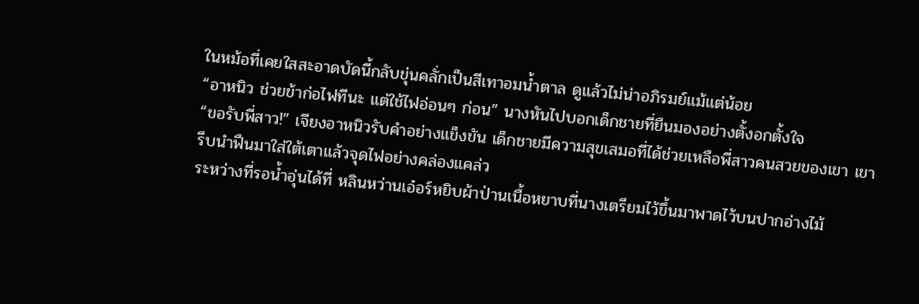ในหม้อที่เคยใสสะอาดบัดนี้กลับขุ่นคลั่กเป็นสีเทาอมน้ำตาล ดูแล้วไม่น่าอภิรมย์แม้แต่น้อย
“อาหนิว ช่วยข้าก่อไฟทีนะ แต่ใช้ไฟอ่อนๆ ก่อน” นางหันไปบอกเด็กชายที่ยืนมองอย่างตั้งอกตั้งใจ
“ขอรับพี่สาว!” เจียงอาหนิวรับคำอย่างแข็งขัน เด็กชายมีความสุขเสมอที่ได้ช่วยเหลือพี่สาวคนสวยของเขา เขารีบนำฟืนมาใส่ใต้เตาแล้วจุดไฟอย่างคล่องแคล่ว
ระหว่างที่รอน้ำอุ่นได้ที่ หลินหว่านเอ๋อร์หยิบผ้าป่านเนื้อหยาบที่นางเตรียมไว้ขึ้นมาพาดไว้บนปากอ่างไม้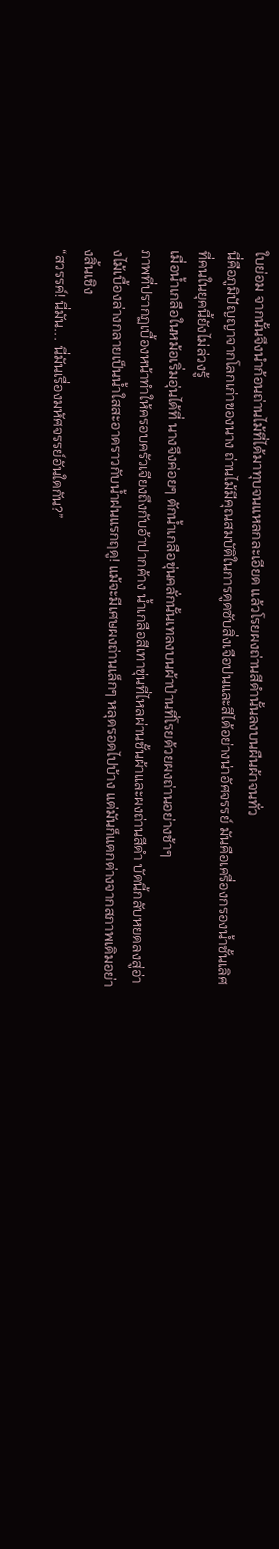ใบย่อม จากนั้นจึงนำก้อนถ่านไม้ที่ได้มาทุบจนแหลกละเอียด แล้วโรยผงถ่านสีดำนั้นลงบนผืนผ้าจนทั่ว
นี่คือภูมิปัญญาจากโลกเก่าของนาง ถ่านไม้มีคุณสมบัติในการดูดซับสิ่งเจือปนและสีได้อย่างน่าอัศจรรย์ มันคือเครื่องกรองน้ำชั้นเลิศที่คนในยุคนี้ยังไม่ล่วงรู้
เมื่อน้ำเกลือในหม้อเริ่มอุ่นได้ที่ นางจึงค่อยๆ ตักน้ำเกลือขุ่นคลั่กนั้นเทลงบนผ้าป่านที่โรยด้วยผงถ่านอย่างช้าๆ
ภาพที่ปรากฏเบื้องหน้าทำให้ครอบครัวเจียงถึงกับอ้าปากค้าง น้ำเกลือสีเทาขุ่นที่ไหลผ่านชั้นผ้าและผงถ่านสีดำ บัดนี้กลับหยดลงสู่อ่างไม้เบื้องล่างกลายเป็นน้ำใสสะอาดราวกับน้ำฝนแรกฤดู! แม้จะมีเศษผงถ่านเล็กๆ หลุดรอดไปบ้าง แต่มันก็แตกต่างจากสภาพเดิมอย่างสิ้นเชิง
“สวรรค์! นี่มัน... นี่มันเรื่องมหัศจรรย์อันใดกัน?”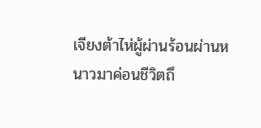เจียงต้าไห่ผู้ผ่านร้อนผ่านหนาวมาค่อนชีวิตถึ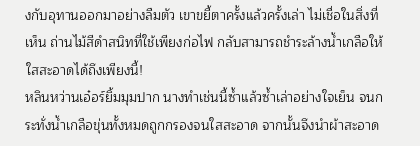งกับอุทานออกมาอย่างลืมตัว เขาขยี้ตาครั้งแล้วครั้งเล่า ไม่เชื่อในสิ่งที่เห็น ถ่านไม้สีดำสนิทที่ใช้เพียงก่อไฟ กลับสามารถชำระล้างน้ำเกลือให้ใสสะอาดได้ถึงเพียงนี้!
หลินหว่านเอ๋อร์ยิ้มมุมปาก นางทำเช่นนี้ซ้ำแล้วซ้ำเล่าอย่างใจเย็น จนกระทั่งน้ำเกลือขุ่นทั้งหมดถูกกรองจนใสสะอาด จากนั้นจึงนำผ้าสะอาด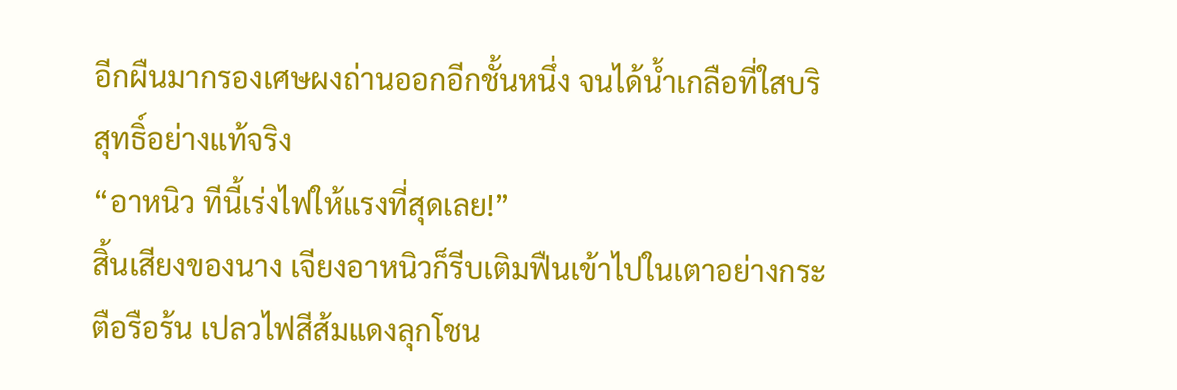อีกผืนมากรองเศษผงถ่านออกอีกชั้นหนึ่ง จนได้น้ำเกลือที่ใสบริสุทธิ์อย่างแท้จริง
“อาหนิว ทีนี้เร่งไฟให้แรงที่สุดเลย!”
สิ้นเสียงของนาง เจียงอาหนิวก็รีบเติมฟืนเข้าไปในเตาอย่างกระตือรือร้น เปลวไฟสีส้มแดงลุกโชน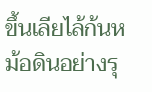ขึ้นเลียไล้ก้นหม้อดินอย่างรุ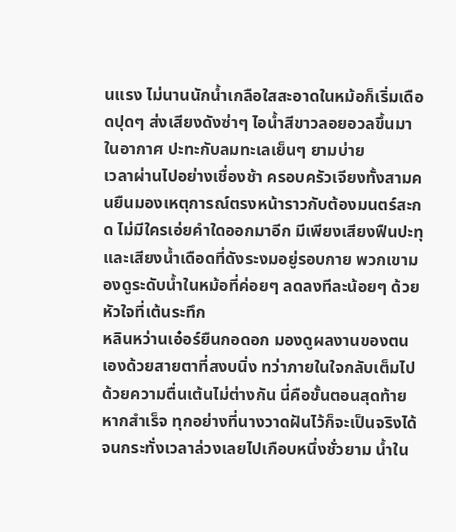นแรง ไม่นานนักน้ำเกลือใสสะอาดในหม้อก็เริ่มเดือดปุดๆ ส่งเสียงดังซ่าๆ ไอน้ำสีขาวลอยอวลขึ้นมาในอากาศ ปะทะกับลมทะเลเย็นๆ ยามบ่าย
เวลาผ่านไปอย่างเชื่องช้า ครอบครัวเจียงทั้งสามคนยืนมองเหตุการณ์ตรงหน้าราวกับต้องมนตร์สะกด ไม่มีใครเอ่ยคำใดออกมาอีก มีเพียงเสียงฟืนปะทุและเสียงน้ำเดือดที่ดังระงมอยู่รอบกาย พวกเขามองดูระดับน้ำในหม้อที่ค่อยๆ ลดลงทีละน้อยๆ ด้วยหัวใจที่เต้นระทึก
หลินหว่านเอ๋อร์ยืนกอดอก มองดูผลงานของตนเองด้วยสายตาที่สงบนิ่ง ทว่าภายในใจกลับเต็มไปด้วยความตื่นเต้นไม่ต่างกัน นี่คือขั้นตอนสุดท้าย หากสำเร็จ ทุกอย่างที่นางวาดฝันไว้ก็จะเป็นจริงได้
จนกระทั่งเวลาล่วงเลยไปเกือบหนึ่งชั่วยาม น้ำใน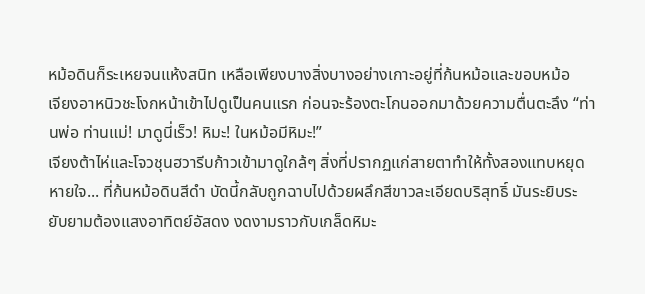หม้อดินก็ระเหยจนแห้งสนิท เหลือเพียงบางสิ่งบางอย่างเกาะอยู่ที่ก้นหม้อและขอบหม้อ
เจียงอาหนิวชะโงกหน้าเข้าไปดูเป็นคนแรก ก่อนจะร้องตะโกนออกมาด้วยความตื่นตะลึง “ท่านพ่อ ท่านแม่! มาดูนี่เร็ว! หิมะ! ในหม้อมีหิมะ!”
เจียงต้าไห่และโจวชุนฮวารีบก้าวเข้ามาดูใกล้ๆ สิ่งที่ปรากฏแก่สายตาทำให้ทั้งสองแทบหยุดหายใจ... ที่ก้นหม้อดินสีดำ บัดนี้กลับถูกฉาบไปด้วยผลึกสีขาวละเอียดบริสุทธิ์ มันระยิบระยับยามต้องแสงอาทิตย์อัสดง งดงามราวกับเกล็ดหิมะ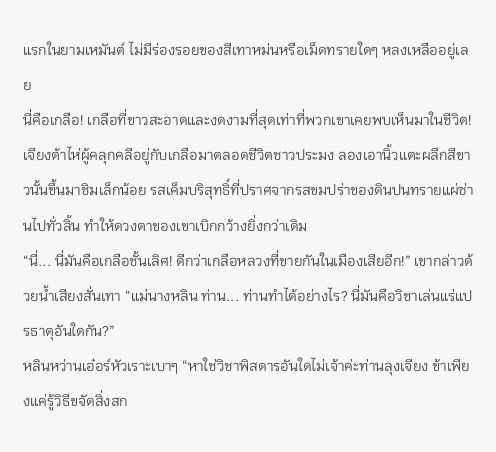แรกในยามเหมันต์ ไม่มีร่องรอยของสีเทาหม่นหรือเม็ดทรายใดๆ หลงเหลืออยู่เลย
นี่คือเกลือ! เกลือที่ขาวสะอาดและงดงามที่สุดเท่าที่พวกเขาเคยพบเห็นมาในชีวิต!
เจียงต้าไห่ผู้คลุกคลีอยู่กับเกลือมาตลอดชีวิตชาวประมง ลองเอานิ้วแตะผลึกสีขาวนั้นขึ้นมาชิมเล็กน้อย รสเค็มบริสุทธิ์ที่ปราศจากรสขมปร่าของดินปนทรายแผ่ซ่านไปทั่วลิ้น ทำให้ดวงตาของเขาเบิกกว้างยิ่งกว่าเดิม
“นี่... นี่มันคือเกลือชั้นเลิศ! ดีกว่าเกลือหลวงที่ขายกันในเมืองเสียอีก!” เขากล่าวด้วยน้ำเสียงสั่นเทา “แม่นางหลิน ท่าน... ท่านทำได้อย่างไร? นี่มันคือวิชาเล่นแร่แปรธาตุอันใดกัน?”
หลินหว่านเอ๋อร์หัวเราะเบาๆ “หาใช่วิชาพิสดารอันใดไม่เจ้าค่ะท่านลุงเจียง ข้าเพียงแค่รู้วิธีขจัดสิ่งสก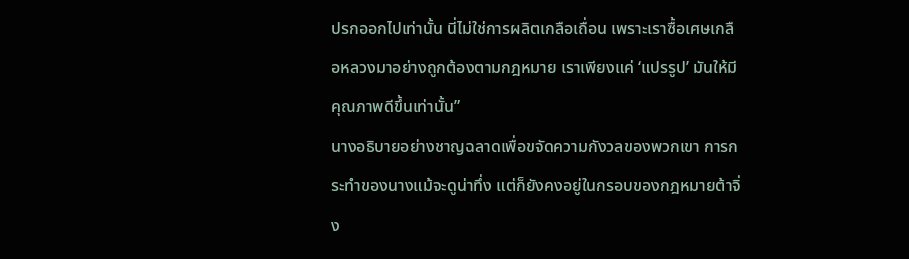ปรกออกไปเท่านั้น นี่ไม่ใช่การผลิตเกลือเถื่อน เพราะเราซื้อเศษเกลือหลวงมาอย่างถูกต้องตามกฎหมาย เราเพียงแค่ ‘แปรรูป’ มันให้มีคุณภาพดีขึ้นเท่านั้น”
นางอธิบายอย่างชาญฉลาดเพื่อขจัดความกังวลของพวกเขา การกระทำของนางแม้จะดูน่าทึ่ง แต่ก็ยังคงอยู่ในกรอบของกฎหมายต้าจิ่ง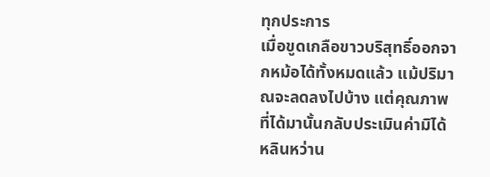ทุกประการ
เมื่อขูดเกลือขาวบริสุทธิ์ออกจากหม้อได้ทั้งหมดแล้ว แม้ปริมาณจะลดลงไปบ้าง แต่คุณภาพที่ได้มานั้นกลับประเมินค่ามิได้ หลินหว่าน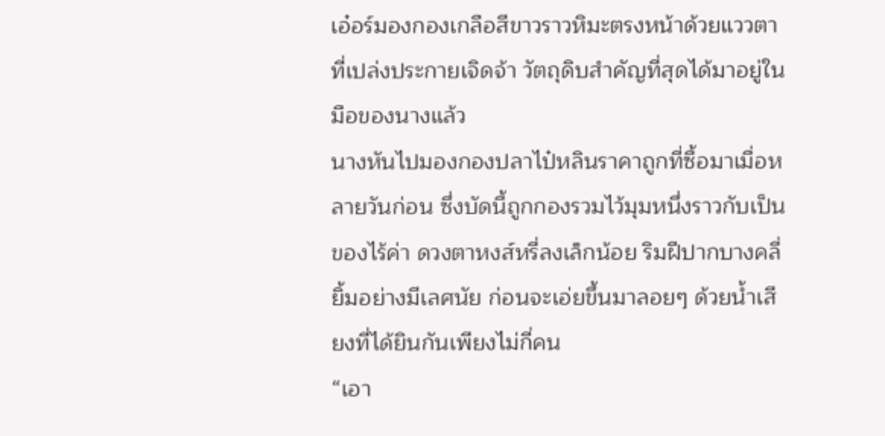เอ๋อร์มองกองเกลือสีขาวราวหิมะตรงหน้าด้วยแววตาที่เปล่งประกายเจิดจ้า วัตถุดิบสำคัญที่สุดได้มาอยู่ในมือของนางแล้ว
นางหันไปมองกองปลาไป๋หลินราคาถูกที่ซื้อมาเมื่อหลายวันก่อน ซึ่งบัดนี้ถูกกองรวมไว้มุมหนึ่งราวกับเป็นของไร้ค่า ดวงตาหงส์หรี่ลงเล็กน้อย ริมฝีปากบางคลี่ยิ้มอย่างมีเลศนัย ก่อนจะเอ่ยขึ้นมาลอยๆ ด้วยน้ำเสียงที่ได้ยินกันเพียงไม่กี่คน
“เอา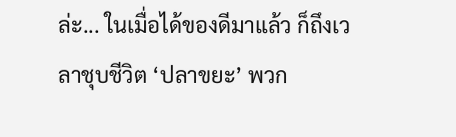ล่ะ... ในเมื่อได้ของดีมาแล้ว ก็ถึงเวลาชุบชีวิต ‘ปลาขยะ’ พวก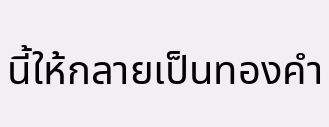นี้ให้กลายเป็นทองคำ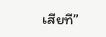เสียที”